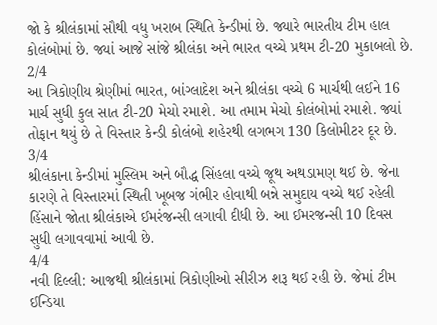જો કે શ્રીલંકામાં સૌથી વધુ ખરાબ સ્થિતિ કેન્ડીમાં છે. જ્યારે ભારતીય ટીમ હાલ કોલંબોમાં છે. જ્યાં આજે સાંજે શ્રીલંકા અને ભારત વચ્ચે પ્રથમ ટી-20 મુકાબલો છે.
2/4
આ ત્રિકોણીય શ્રેણીમાં ભારત, બાંગ્લાદેશ અને શ્રીલંકા વચ્ચે 6 માર્ચથી લઈને 16 માર્ચ સુધી કુલ સાત ટી-20 મેચો રમાશે. આ તમામ મેચો કોલંબોમાં રમાશે. જ્યાં તોફાન થયું છે તે વિસ્તાર કેન્ડી કોલંબો શહેરથી લગભગ 130 કિલોમીટર દૂર છે.
3/4
શ્રીલંકાના કેન્ડીમાં મુસ્લિમ અને બૌદ્ધ સિંહલા વચ્ચે જૂથ અથડામણ થઈ છે. જેના કારણે તે વિસ્તારમાં સ્થિતી ખૂબજ ગંભીર હોવાથી બન્ને સમુદાય વચ્ચે થઈ રહેલી હિંસાને જોતા શ્રીલંકાએ ઈમરંજન્સી લગાવી દીધી છે. આ ઈમરજન્સી 10 દિવસ સુધી લગાવવામાં આવી છે.
4/4
નવી દિલ્લી: આજથી શ્રીલંકામાં ત્રિકોણીઓ સીરીઝ શરૂ થઈ રહી છે. જેમાં ટીમ ઈન્ડિયા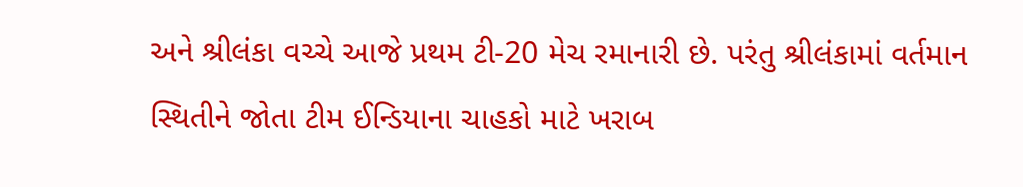અને શ્રીલંકા વચ્ચે આજે પ્રથમ ટી-20 મેચ રમાનારી છે. પરંતુ શ્રીલંકામાં વર્તમાન સ્થિતીને જોતા ટીમ ઈન્ડિયાના ચાહકો માટે ખરાબ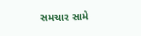સમચાર સામે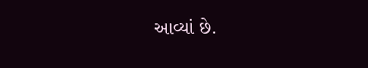આવ્યાં છે.